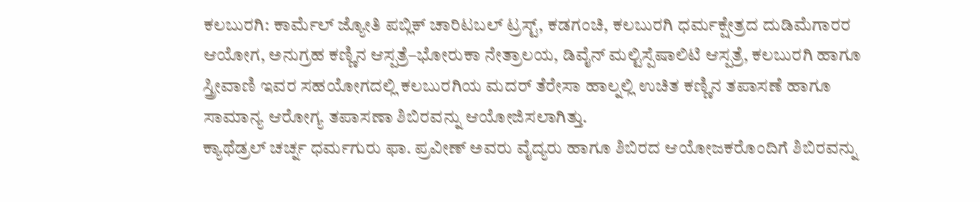ಕಲಬುರಗಿ: ಕಾರ್ಮೆಲ್ ಜ್ಯೋತಿ ಪಬ್ಲಿಕ್ ಚಾರಿಟಬಲ್ ಟ್ರಸ್ಟ್, ಕಡಗಂಚಿ, ಕಲಬುರಗಿ ಧರ್ಮಕ್ಷೇತ್ರದ ದುಡಿಮೆಗಾರರ ಆಯೋಗ, ಅನುಗ್ರಹ ಕಣ್ಣಿನ ಆಸ್ಪತ್ರೆ–ಭೋರುಕಾ ನೇತ್ರಾಲಯ, ಡಿವೈನ್ ಮಲ್ಟಿಸ್ಪೆಷಾಲಿಟಿ ಆಸ್ಪತ್ರೆ, ಕಲಬುರಗಿ ಹಾಗೂ ಸ್ತ್ರೀವಾಣಿ ಇವರ ಸಹಯೋಗದಲ್ಲಿ ಕಲಬುರಗಿಯ ಮದರ್ ತೆರೇಸಾ ಹಾಲ್ನಲ್ಲಿ ಉಚಿತ ಕಣ್ಣಿನ ತಪಾಸಣೆ ಹಾಗೂ ಸಾಮಾನ್ಯ ಆರೋಗ್ಯ ತಪಾಸಣಾ ಶಿಬಿರವನ್ನು ಆಯೋಜಿಸಲಾಗಿತ್ತು.
ಕ್ಯಾಥೆಡ್ರಲ್ ಚರ್ಚ್ನ ಧರ್ಮಗುರು ಫಾ. ಪ್ರವೀಣ್ ಅವರು ವೈದ್ಯರು ಹಾಗೂ ಶಿಬಿರದ ಆಯೋಜಕರೊಂದಿಗೆ ಶಿಬಿರವನ್ನು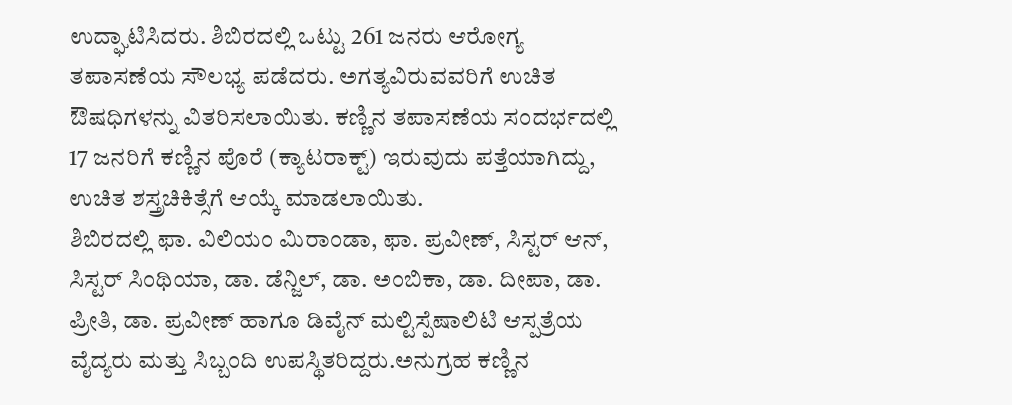ಉದ್ಘಾಟಿಸಿದರು. ಶಿಬಿರದಲ್ಲಿ ಒಟ್ಟು 261 ಜನರು ಆರೋಗ್ಯ ತಪಾಸಣೆಯ ಸೌಲಭ್ಯ ಪಡೆದರು. ಅಗತ್ಯವಿರುವವರಿಗೆ ಉಚಿತ ಔಷಧಿಗಳನ್ನು ವಿತರಿಸಲಾಯಿತು. ಕಣ್ಣಿನ ತಪಾಸಣೆಯ ಸಂದರ್ಭದಲ್ಲಿ 17 ಜನರಿಗೆ ಕಣ್ಣಿನ ಪೊರೆ (ಕ್ಯಾಟರಾಕ್ಟ್) ಇರುವುದು ಪತ್ತೆಯಾಗಿದ್ದು, ಉಚಿತ ಶಸ್ತ್ರಚಿಕಿತ್ಸೆಗೆ ಆಯ್ಕೆ ಮಾಡಲಾಯಿತು.
ಶಿಬಿರದಲ್ಲಿ ಫಾ. ವಿಲಿಯಂ ಮಿರಾಂಡಾ, ಫಾ. ಪ್ರವೀಣ್, ಸಿಸ್ಟರ್ ಆನ್, ಸಿಸ್ಟರ್ ಸಿಂಥಿಯಾ, ಡಾ. ಡೆನ್ಜಿಲ್, ಡಾ. ಅಂಬಿಕಾ, ಡಾ. ದೀಪಾ, ಡಾ. ಪ್ರೀತಿ, ಡಾ. ಪ್ರವೀಣ್ ಹಾಗೂ ಡಿವೈನ್ ಮಲ್ಟಿಸ್ಪೆಷಾಲಿಟಿ ಆಸ್ಪತ್ರೆಯ ವೈದ್ಯರು ಮತ್ತು ಸಿಬ್ಬಂದಿ ಉಪಸ್ಥಿತರಿದ್ದರು.ಅನುಗ್ರಹ ಕಣ್ಣಿನ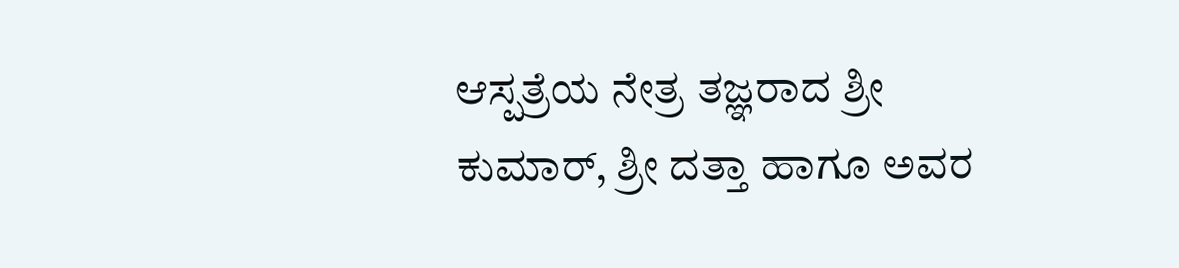ಆಸ್ಪತ್ರೆಯ ನೇತ್ರ ತಜ್ಞರಾದ ಶ್ರೀ ಕುಮಾರ್, ಶ್ರೀ ದತ್ತಾ ಹಾಗೂ ಅವರ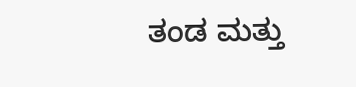ತಂಡ ಮತ್ತು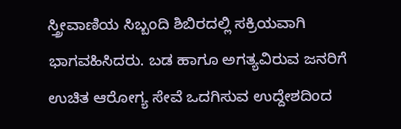ಸ್ತ್ರೀವಾಣಿಯ ಸಿಬ್ಬಂದಿ ಶಿಬಿರದಲ್ಲಿ ಸಕ್ರಿಯವಾಗಿ ಭಾಗವಹಿಸಿದರು. ಬಡ ಹಾಗೂ ಅಗತ್ಯವಿರುವ ಜನರಿಗೆ ಉಚಿತ ಆರೋಗ್ಯ ಸೇವೆ ಒದಗಿಸುವ ಉದ್ದೇಶದಿಂದ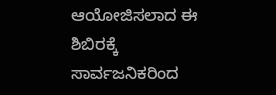ಆಯೋಜಿಸಲಾದ ಈ ಶಿಬಿರಕ್ಕೆ ಸಾರ್ವಜನಿಕರಿಂದ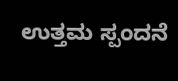ಉತ್ತಮ ಸ್ಪಂದನೆ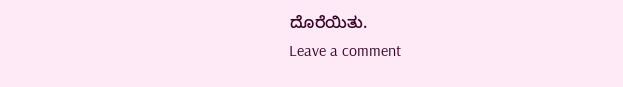ದೊರೆಯಿತು.
Leave a comment